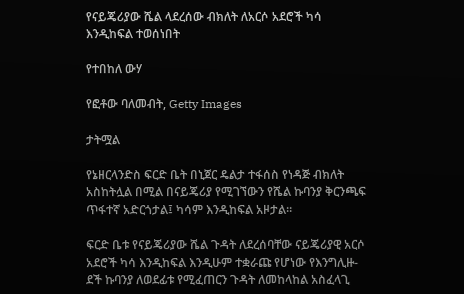የናይጄሪያው ሼል ላደረሰው ብክለት ለአርሶ አደሮች ካሳ እንዲከፍል ተወሰነበት

የተበከለ ውሃ

የፎቶው ባለመብት, Getty Images

ታትሟል

የኔዘርላንድስ ፍርድ ቤት በኒጀር ዴልታ ተፋሰስ የነዳጅ ብክለት አስከትሏል በሚል በናይጄሪያ የሚገኘውን የሼል ኩባንያ ቅርንጫፍ ጥፋተኛ አድርጎታል፤ ካሳም እንዲከፍል አዞታል።

ፍርድ ቤቱ የናይጄሪያው ሼል ጉዳት ለደረሰባቸው ናይጄሪያዊ አርሶ አደሮች ካሳ እንዲከፍል እንዲሁም ተቋራጩ የሆነው የእንግሊዙ-ደች ኩባንያ ለወደፊቱ የሚፈጠርን ጉዳት ለመከላከል አስፈላጊ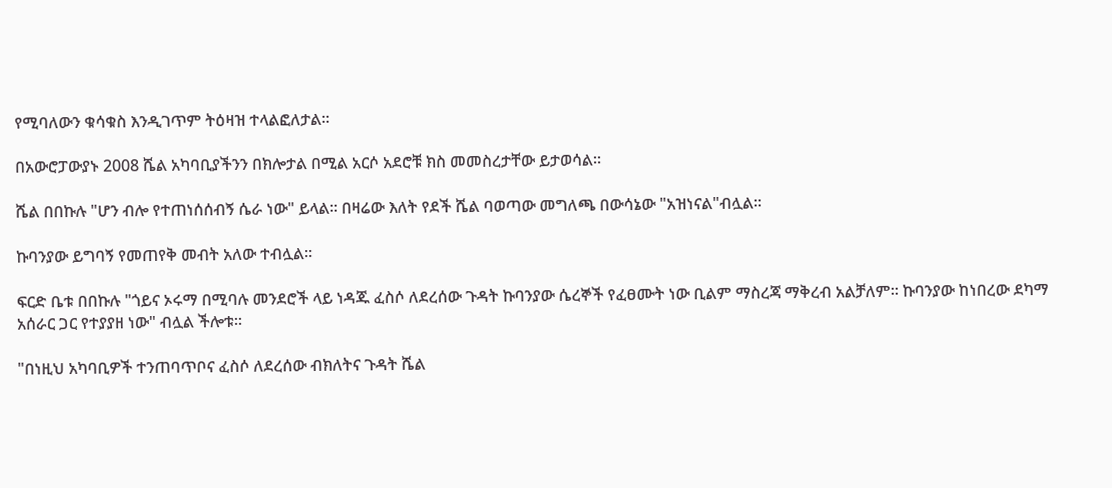የሚባለውን ቁሳቁስ እንዲገጥም ትዕዛዝ ተላልፎለታል።

በአውሮፓውያኑ 2008 ሼል አካባቢያችንን በክሎታል በሚል አርሶ አደሮቹ ክስ መመስረታቸው ይታወሳል።

ሼል በበኩሉ "ሆን ብሎ የተጠነሰሰብኝ ሴራ ነው" ይላል። በዛሬው እለት የደች ሼል ባወጣው መግለጫ በውሳኔው "አዝነናል"ብሏል።

ኩባንያው ይግባኝ የመጠየቅ መብት አለው ተብሏል።

ፍርድ ቤቱ በበኩሉ "ጎይና ኦሩማ በሚባሉ መንደሮች ላይ ነዳጁ ፈስሶ ለደረሰው ጉዳት ኩባንያው ሴረኞች የፈፀሙት ነው ቢልም ማስረጃ ማቅረብ አልቻለም። ኩባንያው ከነበረው ደካማ አሰራር ጋር የተያያዘ ነው" ብሏል ችሎቱ።

"በነዚህ አካባቢዎች ተንጠባጥቦና ፈስሶ ለደረሰው ብክለትና ጉዳት ሼል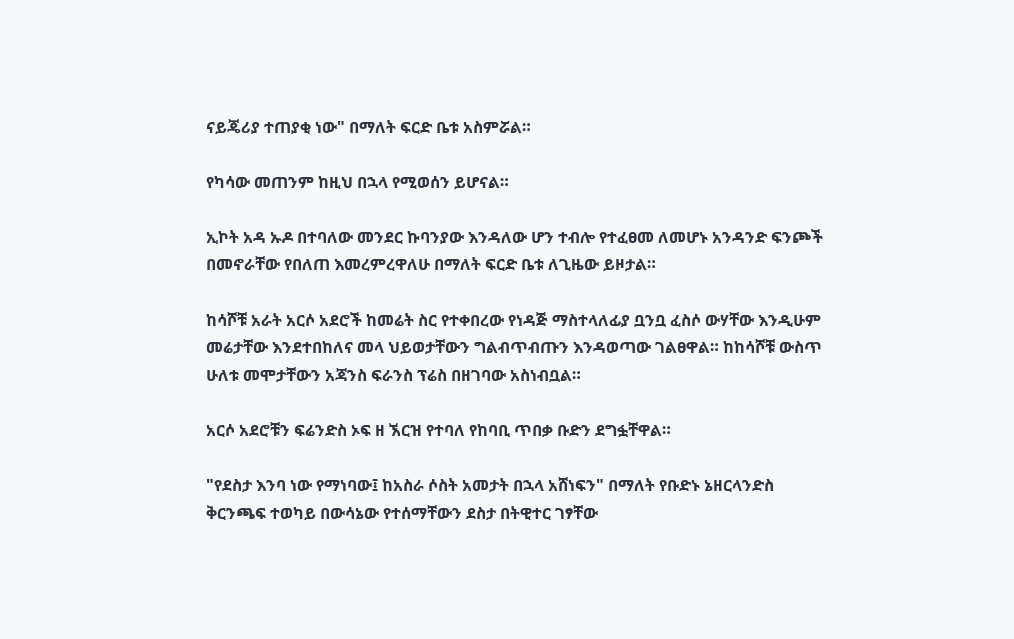ናይጄሪያ ተጠያቂ ነው" በማለት ፍርድ ቤቱ አስምሯል።

የካሳው መጠንም ከዚህ በኋላ የሚወሰን ይሆናል።

ኢኮት አዳ ኡዶ በተባለው መንደር ኩባንያው እንዳለው ሆን ተብሎ የተፈፀመ ለመሆኑ አንዳንድ ፍንጮች በመኖራቸው የበለጠ እመረምረዋለሁ በማለት ፍርድ ቤቱ ለጊዜው ይዞታል።

ከሳሾቹ አራት አርሶ አደሮች ከመሬት ስር የተቀበረው የነዳጅ ማስተላለፊያ ቧንቧ ፈስሶ ውሃቸው እንዲሁም መሬታቸው እንደተበከለና መላ ህይወታቸውን ግልብጥብጡን እንዳወጣው ገልፀዋል። ከከሳሾቹ ውስጥ ሁለቱ መሞታቸውን አጃንስ ፍራንስ ፕሬስ በዘገባው አስነብቧል።

አርሶ አደሮቹን ፍሬንድስ ኦፍ ዘ ኧርዝ የተባለ የከባቢ ጥበቃ ቡድን ደግፏቸዋል።

"የደስታ እንባ ነው የማነባው፤ ከአስራ ሶስት አመታት በኋላ አሸነፍን" በማለት የቡድኑ ኔዘርላንድስ ቅርንጫፍ ተወካይ በውሳኔው የተሰማቸውን ደስታ በትዊተር ገፃቸው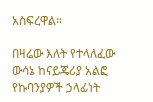አስፍረዋል።

በዛሬው እለት የተላለፈው ውሳኔ ከናይጄሪያ አልፎ የኩባንያዎች ኃላፊነት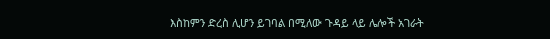እስከምን ድረስ ሊሆን ይገባል በሚለው ጉዳይ ላይ ሌሎች አገራት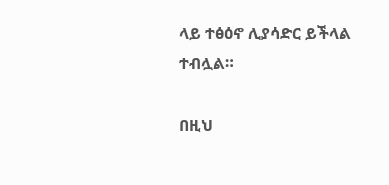ላይ ተፅዕኖ ሊያሳድር ይችላል ተብሏል።

በዚህ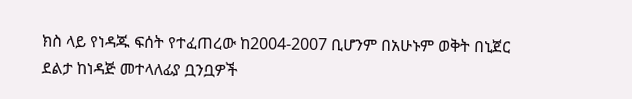ክስ ላይ የነዳጁ ፍሰት የተፈጠረው ከ2004-2007 ቢሆንም በአሁኑም ወቅት በኒጀር ደልታ ከነዳጅ መተላለፊያ ቧንቧዎች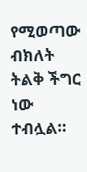የሚወጣው ብክለት ትልቅ ችግር ነው ተብሏል።